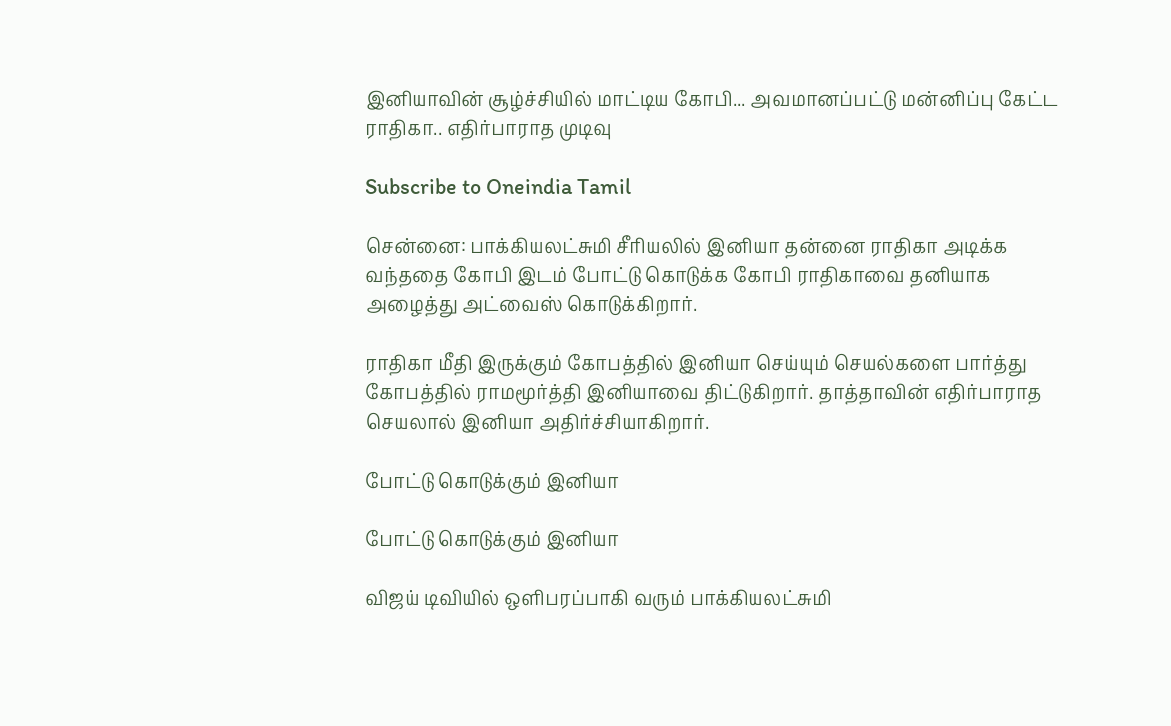இனியாவின் சூழ்ச்சியில் மாட்டிய கோபி... அவமானப்பட்டு மன்னிப்பு கேட்ட ராதிகா.. எதிர்பாராத முடிவு

Subscribe to Oneindia Tamil

சென்னை: பாக்கியலட்சுமி சீரியலில் இனியா தன்னை ராதிகா அடிக்க வந்ததை கோபி இடம் போட்டு கொடுக்க கோபி ராதிகாவை தனியாக அழைத்து அட்வைஸ் கொடுக்கிறார்.

ராதிகா மீதி இருக்கும் கோபத்தில் இனியா செய்யும் செயல்களை பார்த்து கோபத்தில் ராமமூர்த்தி இனியாவை திட்டுகிறார். தாத்தாவின் எதிர்பாராத செயலால் இனியா அதிர்ச்சியாகிறார்.

போட்டு கொடுக்கும் இனியா

போட்டு கொடுக்கும் இனியா

விஜய் டிவியில் ஒளிபரப்பாகி வரும் பாக்கியலட்சுமி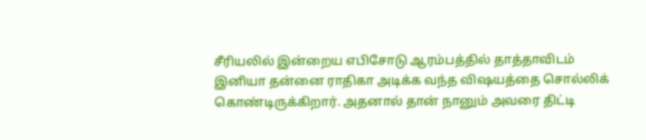சீரியலில் இன்றைய எபிசோடு ஆரம்பத்தில் தாத்தாவிடம் இனியா தன்னை ராதிகா அடிக்க வந்த விஷயத்தை சொல்லிக் கொண்டிருக்கிறார். அதனால் தான் நானும் அவரை திட்டி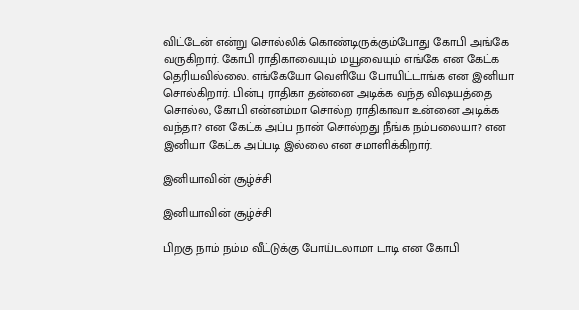விட்டேன் என்று சொல்லிக் கொண்டிருக்கும்போது கோபி அங்கே வருகிறார். கோபி ராதிகாவையும் மயூவையும் எங்கே என கேட்க தெரியவில்லை. எங்கேயோ வெளியே போயிட்டாங்க என இனியா சொல்கிறார். பின்பு ராதிகா தன்னை அடிக்க வந்த விஷயத்தை சொல்ல, கோபி என்னம்மா சொல்ற ராதிகாவா உன்னை அடிக்க வந்தா? என கேட்க அப்ப நான் சொல்றது நீங்க நம்பலையா? என இனியா கேட்க அப்படி இல்லை என சமாளிக்கிறார்.

இனியாவின் சூழ்ச்சி

இனியாவின் சூழ்ச்சி

பிறகு நாம் நம்ம வீட்டுக்கு போய்டலாமா டாடி என கோபி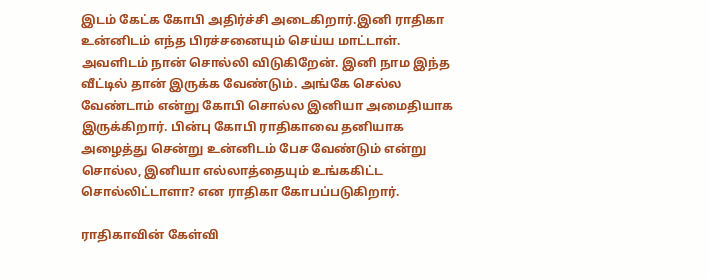இடம் கேட்க கோபி அதிர்ச்சி அடைகிறார்.இனி ராதிகா உன்னிடம் எந்த பிரச்சனையும் செய்ய மாட்டாள். அவளிடம் நான் சொல்லி விடுகிறேன். இனி நாம இந்த வீட்டில் தான் இருக்க வேண்டும். அங்கே செல்ல வேண்டாம் என்று கோபி சொல்ல இனியா அமைதியாக இருக்கிறார். பின்பு கோபி ராதிகாவை தனியாக அழைத்து சென்று உன்னிடம் பேச வேண்டும் என்று சொல்ல, இனியா எல்லாத்தையும் உங்ககிட்ட சொல்லிட்டாளா? என ராதிகா கோபப்படுகிறார்.

ராதிகாவின் கேள்வி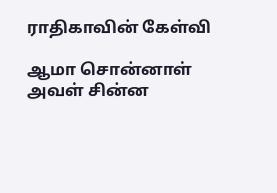ராதிகாவின் கேள்வி

ஆமா சொன்னாள் அவள் சின்ன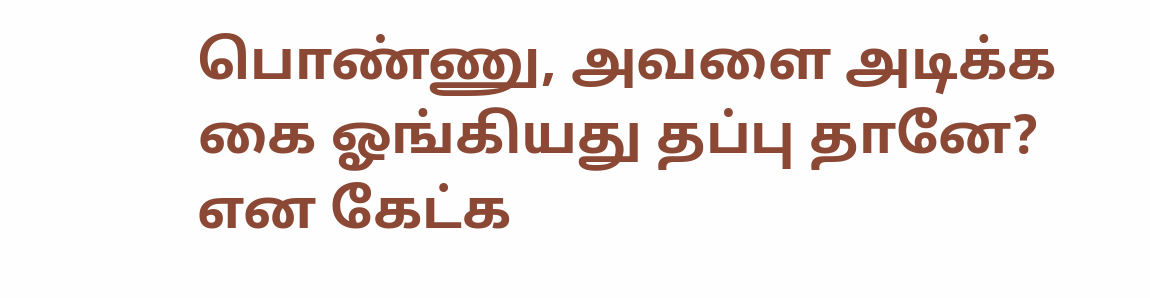பொண்ணு, அவளை அடிக்க கை ஓங்கியது தப்பு தானே? என கேட்க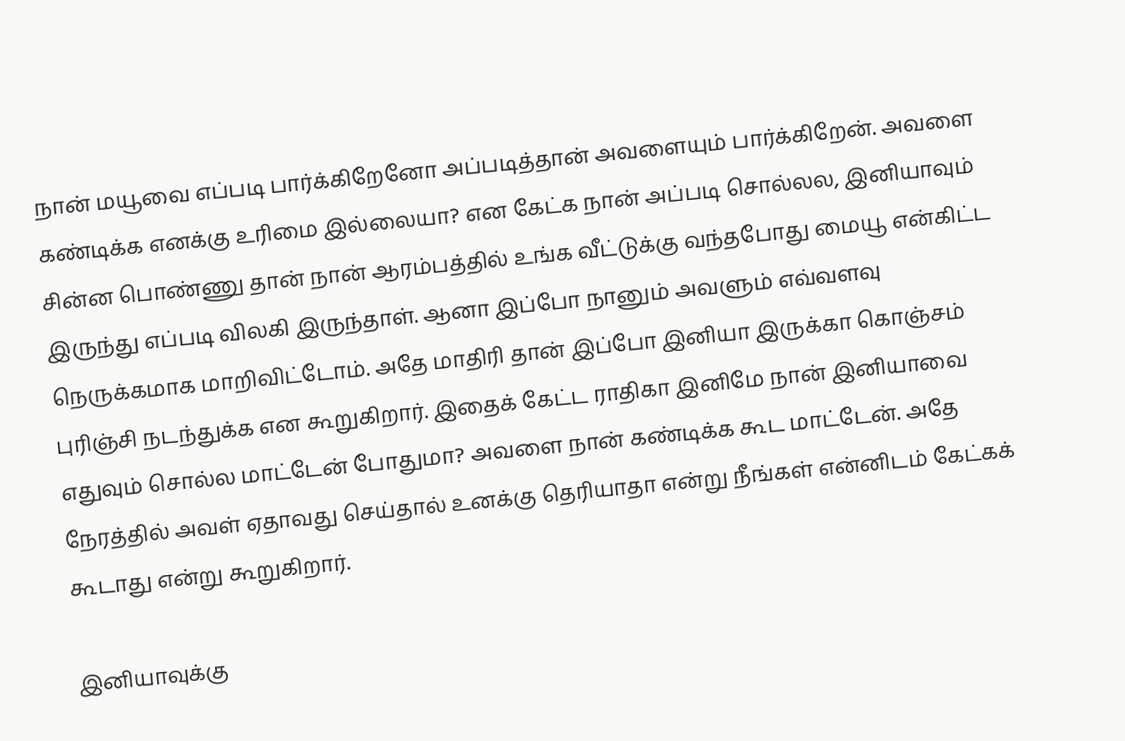நான் மயூவை எப்படி பார்க்கிறேனோ அப்படித்தான் அவளையும் பார்க்கிறேன். அவளை கண்டிக்க எனக்கு உரிமை இல்லையா? என கேட்க நான் அப்படி சொல்லல, இனியாவும் சின்ன பொண்ணு தான் நான் ஆரம்பத்தில் உங்க வீட்டுக்கு வந்தபோது மையூ என்கிட்ட இருந்து எப்படி விலகி இருந்தாள். ஆனா இப்போ நானும் அவளும் எவ்வளவு நெருக்கமாக மாறிவிட்டோம். அதே மாதிரி தான் இப்போ இனியா இருக்கா கொஞ்சம் புரிஞ்சி நடந்துக்க என கூறுகிறார். இதைக் கேட்ட ராதிகா இனிமே நான் இனியாவை எதுவும் சொல்ல மாட்டேன் போதுமா? அவளை நான் கண்டிக்க கூட மாட்டேன். அதே நேரத்தில் அவள் ஏதாவது செய்தால் உனக்கு தெரியாதா என்று நீங்கள் என்னிடம் கேட்கக் கூடாது என்று கூறுகிறார்.

இனியாவுக்கு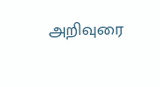அறிவுரை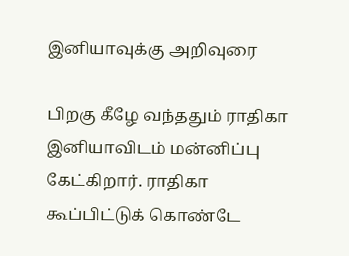இனியாவுக்கு அறிவுரை

பிறகு கீழே வந்ததும் ராதிகா இனியாவிடம் மன்னிப்பு கேட்கிறார். ராதிகா கூப்பிட்டுக் கொண்டே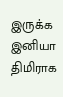இருக்க இனியா திமிராக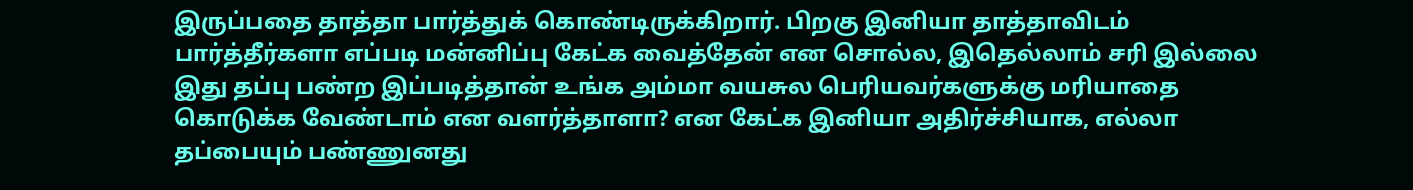இருப்பதை தாத்தா பார்த்துக் கொண்டிருக்கிறார். பிறகு இனியா தாத்தாவிடம் பார்த்தீர்களா எப்படி மன்னிப்பு கேட்க வைத்தேன் என சொல்ல, இதெல்லாம் சரி இல்லை இது தப்பு பண்ற இப்படித்தான் உங்க அம்மா வயசுல பெரியவர்களுக்கு மரியாதை கொடுக்க வேண்டாம் என வளர்த்தாளா? என கேட்க இனியா அதிர்ச்சியாக, எல்லா தப்பையும் பண்ணுனது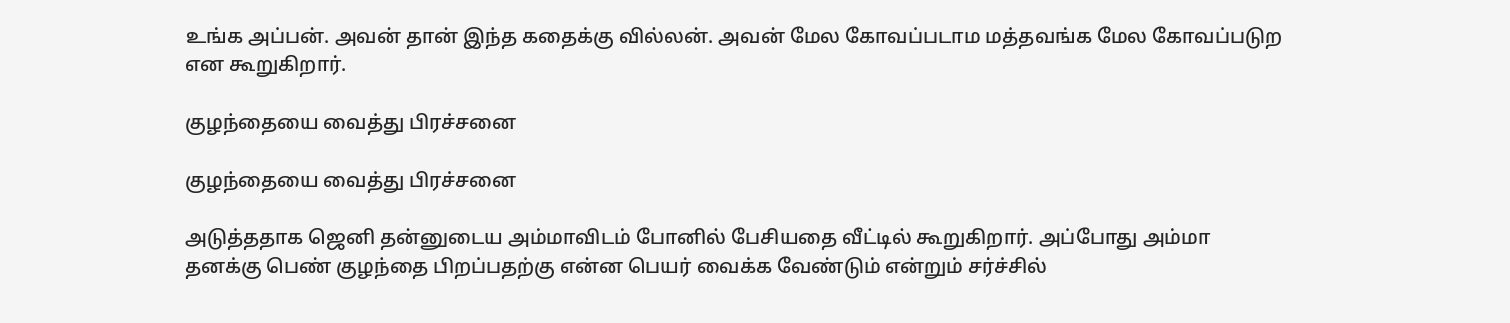உங்க அப்பன். அவன் தான் இந்த கதைக்கு வில்லன். அவன் மேல கோவப்படாம மத்தவங்க மேல கோவப்படுற என கூறுகிறார்.

குழந்தையை வைத்து பிரச்சனை

குழந்தையை வைத்து பிரச்சனை

அடுத்ததாக ஜெனி தன்னுடைய அம்மாவிடம் போனில் பேசியதை வீட்டில் கூறுகிறார். அப்போது அம்மா தனக்கு பெண் குழந்தை பிறப்பதற்கு என்ன பெயர் வைக்க வேண்டும் என்றும் சர்ச்சில்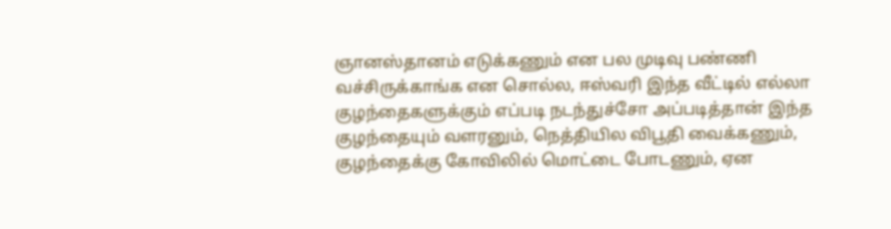ஞானஸ்தானம் எடுக்கணும் என பல முடிவு பண்ணி வச்சிருக்காங்க என சொல்ல, ஈஸ்வரி இந்த வீட்டில் எல்லா குழந்தைகளுக்கும் எப்படி நடந்துச்சோ அப்படித்தான் இந்த குழந்தையும் வளரனும், நெத்தியில விபூதி வைக்கணும், குழந்தைக்கு கோவிலில் மொட்டை போடணும், ஏன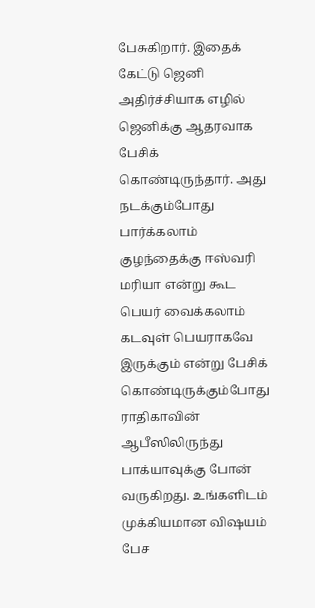பேசுகிறார். இதைக் கேட்டு ஜெனி அதிர்ச்சியாக எழில் ஜெனிக்கு ஆதரவாக பேசிக் கொண்டிருந்தார். அது நடக்கும்போது பார்க்கலாம் குழந்தைக்கு ஈஸ்வரி மரியா என்று கூட பெயர் வைக்கலாம் கடவுள் பெயராகவே இருக்கும் என்று பேசிக் கொண்டிருக்கும்போது ராதிகாவின் ஆபீஸிலிருந்து பாக்யாவுக்கு போன் வருகிறது. உங்களிடம் முக்கியமான விஷயம் பேச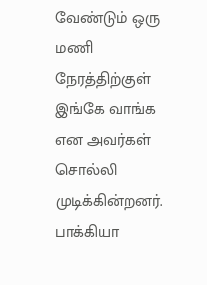வேண்டும் ஒரு மணி நேரத்திற்குள் இங்கே வாங்க என அவர்கள் சொல்லி முடிக்கின்றனர். பாக்கியா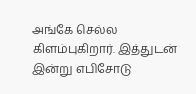அங்கே செல்ல கிளம்புகிறார். இத்துடன் இன்று எபிசோடு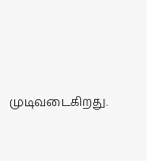முடிவடைகிறது.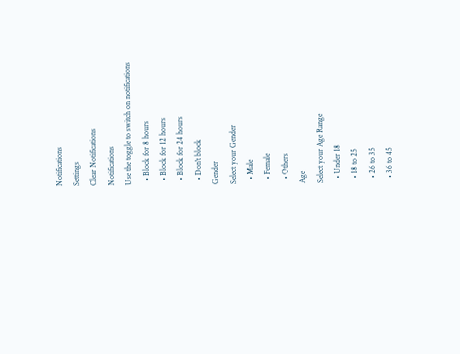Notifications
Settings
Clear Notifications
Notifications
Use the toggle to switch on notifications
  • Block for 8 hours
  • Block for 12 hours
  • Block for 24 hours
  • Don't block
Gender
Select your Gender
  • Male
  • Female
  • Others
Age
Select your Age Range
  • Under 18
  • 18 to 25
  • 26 to 35
  • 36 to 45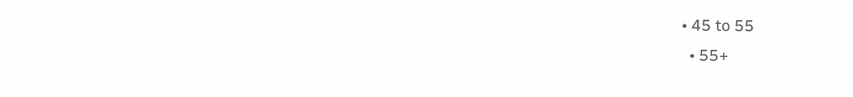• 45 to 55
  • 55+